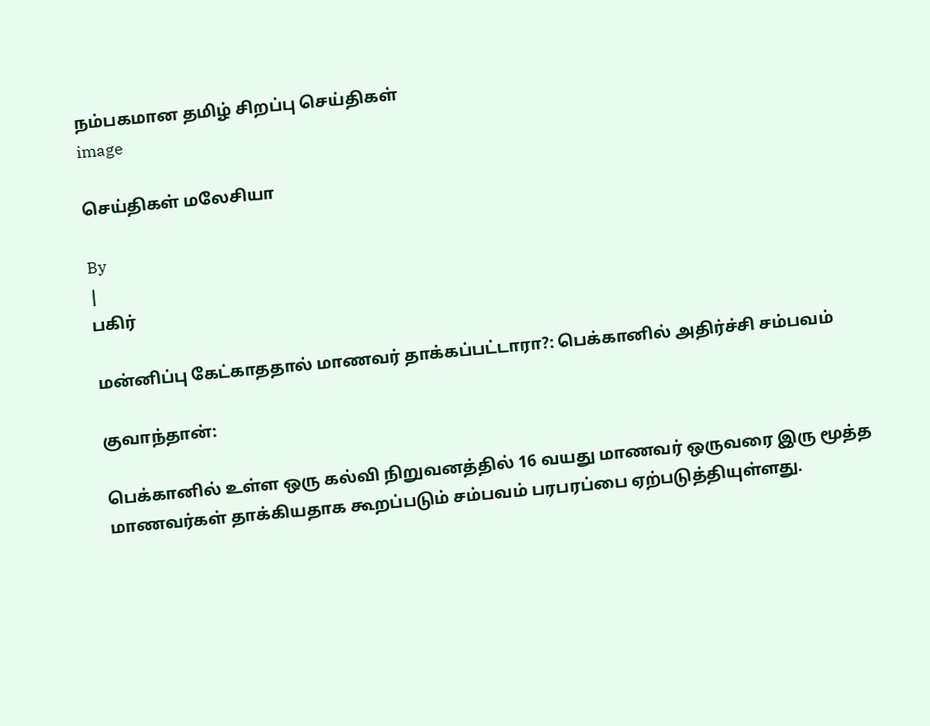நம்பகமான தமிழ் சிறப்பு செய்திகள்
image

செய்திகள் மலேசியா

By
|
பகிர்

மன்னிப்பு கேட்காததால் மாணவர் தாக்கப்பட்டாரா?: பெக்கானில் அதிர்ச்சி சம்பவம்

குவாந்தான்:

பெக்கானில் உள்ள ஒரு கல்வி நிறுவனத்தில் 16 வயது மாணவர் ஒருவரை இரு மூத்த மாணவர்கள் தாக்கியதாக கூறப்படும் சம்பவம் பரபரப்பை ஏற்படுத்தியுள்ளது.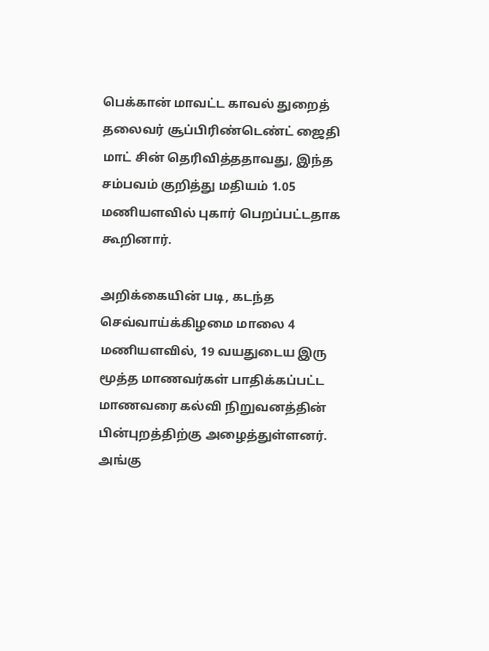பெக்கான் மாவட்ட காவல் துறைத் தலைவர் சூப்பிரிண்டெண்ட் ஜைதி மாட் சின் தெரிவித்ததாவது, இந்த சம்பவம் குறித்து மதியம் 1.05 மணியளவில் புகார் பெறப்பட்டதாக கூறினார்.

அறிக்கையின் படி, கடந்த செவ்வாய்க்கிழமை மாலை 4 மணியளவில், 19 வயதுடைய இரு மூத்த மாணவர்கள் பாதிக்கப்பட்ட மாணவரை கல்வி நிறுவனத்தின் பின்புறத்திற்கு அழைத்துள்ளனர். அங்கு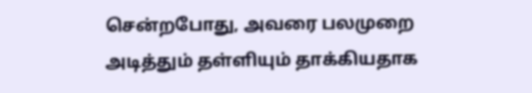சென்றபோது, அவரை பலமுறை அடித்தும் தள்ளியும் தாக்கியதாக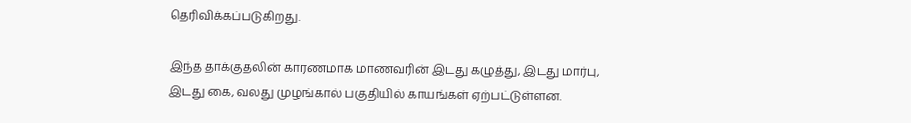தெரிவிக்கப்படுகிறது.

இந்த தாக்குதலின் காரணமாக மாணவரின் இடது கழுத்து, இடது மார்பு, இடது கை, வலது முழங்கால் பகுதியில் காயங்கள் ஏற்பட்டுள்ளன.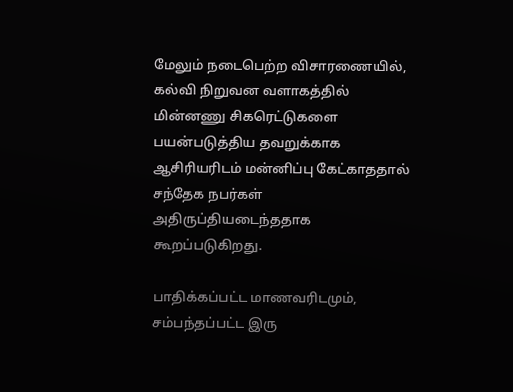மேலும் நடைபெற்ற விசாரணையில், கல்வி நிறுவன வளாகத்தில் மின்னணு சிகரெட்டுகளை பயன்படுத்திய தவறுக்காக ஆசிரியரிடம் மன்னிப்பு கேட்காததால் சந்தேக நபர்கள் அதிருப்தியடைந்ததாக கூறப்படுகிறது.

பாதிக்கப்பட்ட மாணவரிடமும், சம்பந்தப்பட்ட இரு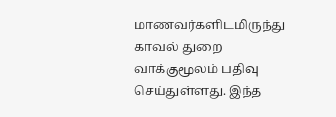மாணவர்களிடமிருந்து காவல் துறை வாக்குமூலம் பதிவு செய்துள்ளது. இந்த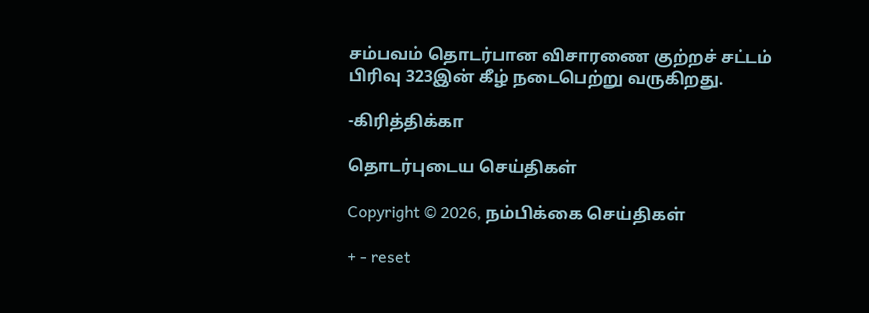சம்பவம் தொடர்பான விசாரணை குற்றச் சட்டம் பிரிவு 323இன் கீழ் நடைபெற்று வருகிறது.

-கிரித்திக்கா

தொடர்புடைய செய்திகள்

Copyright © 2026, நம்பிக்கை செய்திகள்

+ - reset